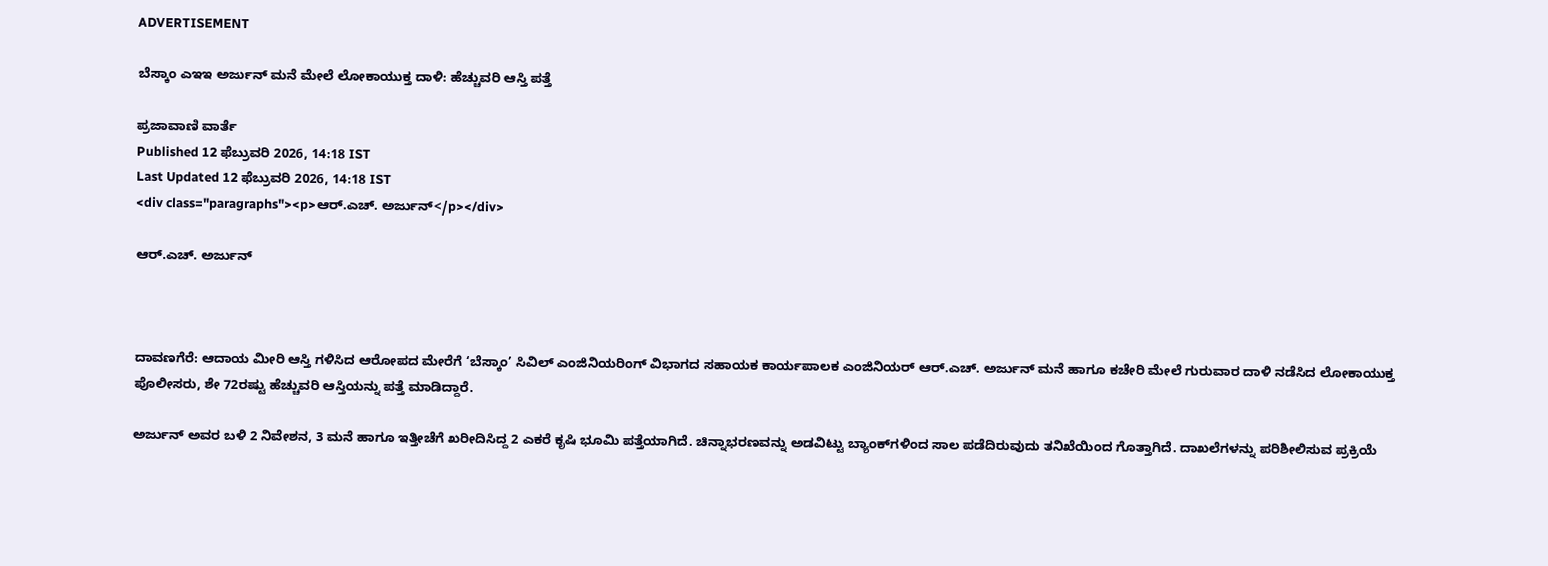ADVERTISEMENT

ಬೆಸ್ಕಾಂ ಎಇಇ ಅರ್ಜುನ್ ಮನೆ ಮೇಲೆ ಲೋಕಾಯುಕ್ತ ದಾಳಿ: ಹೆಚ್ಚುವರಿ ಆಸ್ತಿ ಪತ್ತೆ

ಪ್ರಜಾವಾಣಿ ವಾರ್ತೆ
Published 12 ಫೆಬ್ರುವರಿ 2026, 14:18 IST
Last Updated 12 ಫೆಬ್ರುವರಿ 2026, 14:18 IST
<div class="paragraphs"><p>ಆರ್.ಎಚ್. ಅರ್ಜುನ್</p></div>

ಆರ್.ಎಚ್. ಅರ್ಜುನ್



ದಾವಣಗೆರೆ: ಆದಾಯ ಮೀರಿ ಆಸ್ತಿ ಗಳಿಸಿದ ಆರೋಪದ ಮೇರೆಗೆ ‘ಬೆಸ್ಕಾಂ’ ಸಿವಿಲ್‌ ಎಂಜಿನಿಯರಿಂಗ್‌ ವಿಭಾಗದ ಸಹಾಯಕ ಕಾರ್ಯಪಾಲಕ ಎಂಜಿನಿಯರ್ ಆರ್.ಎಚ್. ಅರ್ಜುನ್ ಮನೆ ಹಾಗೂ ಕಚೇರಿ ಮೇಲೆ ಗುರುವಾರ ದಾಳಿ ನಡೆಸಿದ ಲೋಕಾಯುಕ್ತ ಪೊಲೀಸರು, ಶೇ 72ರಷ್ಟು ಹೆಚ್ಚುವರಿ ಆಸ್ತಿಯನ್ನು ಪತ್ತೆ ಮಾಡಿದ್ದಾರೆ.

ಅರ್ಜುನ್‌ ಅವರ ಬಳಿ 2 ನಿವೇಶನ, 3 ಮನೆ ಹಾಗೂ ಇತ್ತೀಚೆಗೆ ಖರೀದಿಸಿದ್ದ 2 ಎಕರೆ ಕೃಷಿ ಭೂಮಿ ಪತ್ತೆಯಾಗಿದೆ. ಚಿನ್ನಾಭರಣವನ್ನು ಅಡವಿಟ್ಟು ಬ್ಯಾಂಕ್‌ಗಳಿಂದ ಸಾಲ ಪಡೆದಿರುವುದು ತನಿಖೆಯಿಂದ ಗೊತ್ತಾಗಿದೆ. ದಾಖಲೆಗಳನ್ನು ಪರಿಶೀಲಿಸುವ ಪ್ರಕ್ರಿಯೆ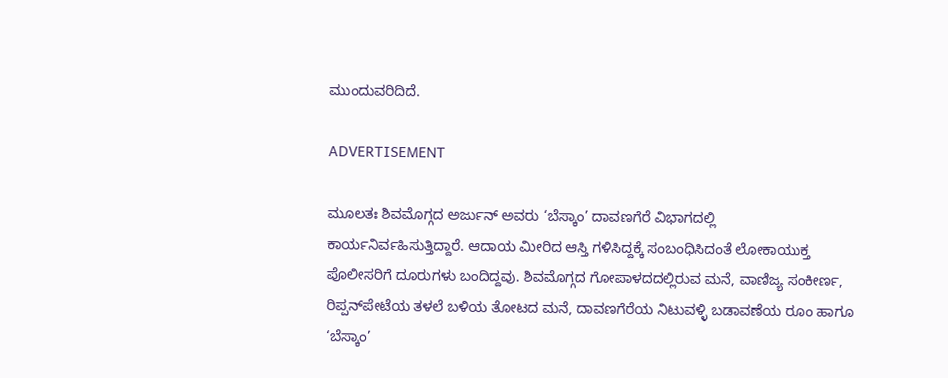ಮುಂದುವರಿದಿದೆ.

ADVERTISEMENT

ಮೂಲತಃ ಶಿವಮೊಗ್ಗದ ಅರ್ಜುನ್ ಅವರು ‘ಬೆಸ್ಕಾಂ’ ದಾವಣಗೆರೆ ವಿಭಾಗದಲ್ಲಿ ಕಾರ್ಯನಿರ್ವಹಿಸುತ್ತಿದ್ದಾರೆ. ಆದಾಯ ಮೀರಿದ ಆಸ್ತಿ ಗಳಿಸಿದ್ದಕ್ಕೆ ಸಂಬಂಧಿಸಿದಂತೆ ಲೋಕಾಯುಕ್ತ ಪೊಲೀಸರಿಗೆ ದೂರುಗಳು ಬಂದಿದ್ದವು. ಶಿವಮೊಗ್ಗದ ಗೋಪಾಳದದಲ್ಲಿರುವ‌ ಮನೆ, ವಾಣಿಜ್ಯ ಸಂಕೀರ್ಣ, ರಿಪ್ಪನ್‌ಪೇಟೆಯ ತಳಲೆ ಬಳಿಯ ತೋಟದ ಮನೆ, ದಾವಣಗೆರೆಯ ನಿಟುವಳ್ಳಿ ಬಡಾವಣೆಯ ರೂಂ ಹಾಗೂ ‘ಬೆಸ್ಕಾಂ’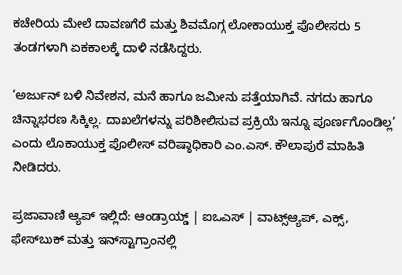ಕಚೇರಿಯ ಮೇಲೆ‌ ದಾವಣಗೆರೆ ಮತ್ತು ಶಿವಮೊಗ್ಗ ಲೋಕಾಯುಕ್ತ ಪೊಲೀಸರು 5 ತಂಡಗಳಾಗಿ ಏಕಕಾಲಕ್ಕೆ ದಾಳಿ ನಡೆಸಿದ್ದರು.

‘ಅರ್ಜುನ್‌ ಬಳಿ ನಿವೇಶನ, ಮನೆ ಹಾಗೂ ಜಮೀನು ಪತ್ತೆಯಾಗಿವೆ. ನಗದು ಹಾಗೂ ಚಿನ್ನಾಭರಣ ಸಿಕ್ಕಿಲ್ಲ. ದಾಖಲೆಗಳನ್ನು ಪರಿಶೀಲಿಸುವ ಪ್ರಕ್ರಿಯೆ ಇನ್ನೂ ಪೂರ್ಣಗೊಂಡಿಲ್ಲ’ ಎಂದು ಲೊಕಾಯುಕ್ತ ಪೊಲೀಸ್ ವರಿಷ್ಠಾಧಿಕಾರಿ ಎಂ.ಎಸ್. ಕೌಲಾಪುರೆ ಮಾಹಿತಿ ನೀಡಿದರು.

ಪ್ರಜಾವಾಣಿ ಆ್ಯಪ್ ಇಲ್ಲಿದೆ: ಆಂಡ್ರಾಯ್ಡ್ | ಐಒಎಸ್ | ವಾಟ್ಸ್ಆ್ಯಪ್, ಎಕ್ಸ್, ಫೇಸ್‌ಬುಕ್ ಮತ್ತು ಇನ್‌ಸ್ಟಾಗ್ರಾಂನಲ್ಲಿ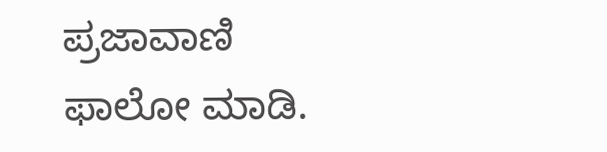ಪ್ರಜಾವಾಣಿ ಫಾಲೋ ಮಾಡಿ.